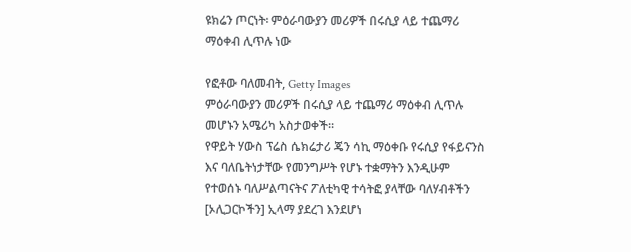ዩክሬን ጦርነት፡ ምዕራባውያን መሪዎች በሩሲያ ላይ ተጨማሪ ማዕቀብ ሊጥሉ ነው

የፎቶው ባለመብት, Getty Images
ምዕራባውያን መሪዎች በሩሲያ ላይ ተጨማሪ ማዕቀብ ሊጥሉ መሆኑን አሜሪካ አስታወቀች።
የዋይት ሃውስ ፕሬስ ሴክሬታሪ ጄን ሳኪ ማዕቀቡ የሩሲያ የፋይናንስ እና ባለቤትነታቸው የመንግሥት የሆኑ ተቋማትን እንዲሁም የተወሰኑ ባለሥልጣናትና ፖለቲካዊ ተሳትፎ ያላቸው ባለሃብቶችን [ኦሊጋርኮችን] ኢላማ ያደረገ እንደሆነ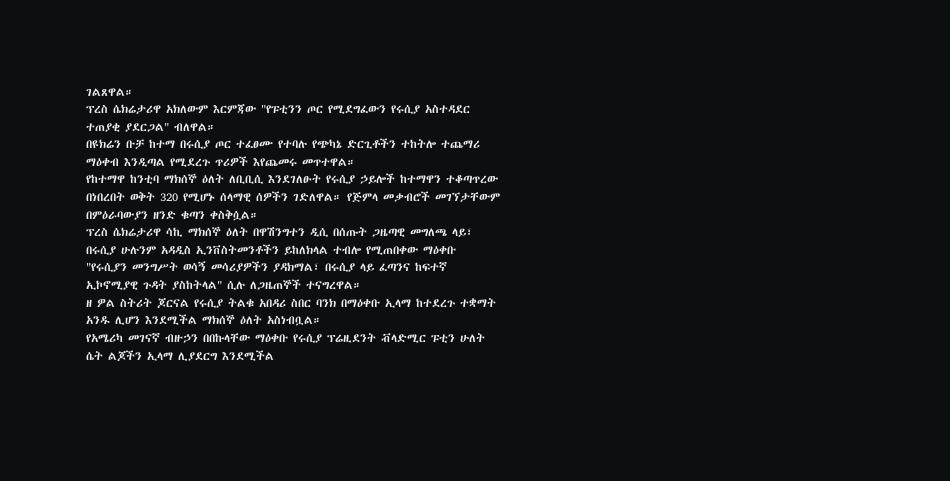ገልጸዋል።
ፕረስ ሴክሬታሪዋ አክለውም እርምጃው "የፑቲንን ጦር የሚደግፈውን የሩሲያ አስተዳደር ተጠያቂ ያደርጋል" ብለዋል።
በዩክሬን ቡቻ ከተማ በሩሲያ ጦር ተፈፀሙ የተባሉ የጭካኔ ድርጊቶችን ተከትሎ ተጨማሪ ማዕቀብ እንዲጣል የሚደረጉ ጥሪዎች እየጨመሩ መጥተዋል።
የከተማዋ ከንቲባ ማክሰኞ ዕለት ለቢቢሲ እንደገለፁት የሩሲያ ኃይሎች ከተማዋን ተቆጣጥረው በነበረበት ወቅት 320 የሚሆኑ ሰላማዊ ሰዎችን ገድለዋል። የጅምላ መቃብሮች መገኘታቸውም በምዕራባውያን ዘንድ ቁጣን ቀስቅሷል።
ፕረስ ሴክሬታሪዋ ሳኪ ማክሰኞ ዕለት በዋሽንግተን ዲሲ በሰጡት ጋዜጣዊ መግለጫ ላይ፣ በሩሲያ ሁሉንም አዳዲስ ኢንቨስትመንቶችን ይከለክላል ተብሎ የሚጠበቀው ማዕቀቡ "የሩሲያን መንግሥት ወሳኝ መሳሪያዎችን ያዳክማል፣ በሩሲያ ላይ ፈጣንና ከፍተኛ ኢኮኖሚያዊ ጉዳት ያስከትላል" ሲሉ ለጋዜጠኞች ተናግረዋል።
ዘ ዎል ስትሪት ጆርናል የሩሲያ ትልቁ አበዳሪ ስበር ባንክ በማዕቀቡ ኢላማ ከተደረጉ ተቋማት አንዱ ሊሆን እንደሚችል ማክሰኞ ዕለት አስነብቧል።
የአሜሪካ መገናኛ ብዙኃን በበኩላቸው ማዕቀቡ የሩሲያ ፕሬዚደንት ቭላድሚር ፑቲን ሁለት ሴት ልጆችን ኢላማ ሊያደርግ እንደሚችል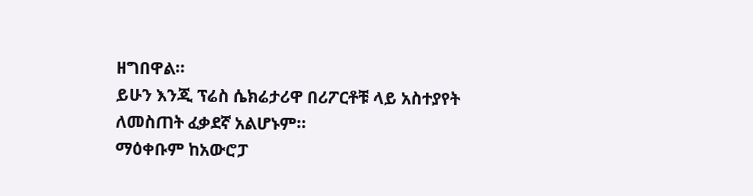ዘግበዋል።
ይሁን እንጂ ፕሬስ ሴክሬታሪዋ በሪፖርቶቹ ላይ አስተያየት ለመስጠት ፈቃደኛ አልሆኑም።
ማዕቀቡም ከአውሮፓ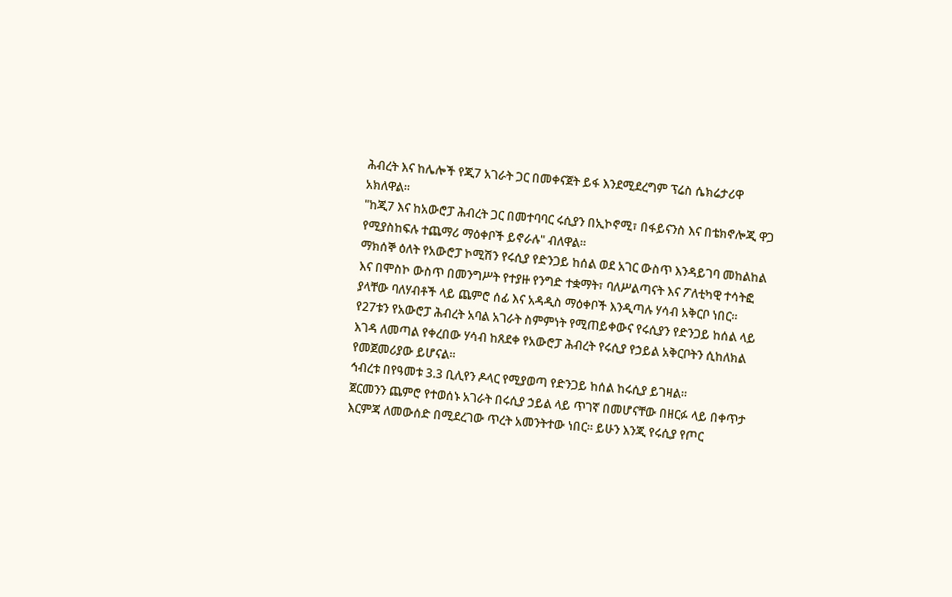ሕብረት እና ከሌሎች የጂ7 አገራት ጋር በመቀናጀት ይፋ እንደሚደረግም ፕሬስ ሴክሬታሪዋ አክለዋል።
"ከጂ7 እና ከአውሮፓ ሕብረት ጋር በመተባባር ሩሲያን በኢኮኖሚ፣ በፋይናንስ እና በቴክኖሎጂ ዋጋ የሚያስከፍሉ ተጨማሪ ማዕቀቦች ይኖራሉ" ብለዋል።
ማክሰኞ ዕለት የአውሮፓ ኮሚሽን የሩሲያ የድንጋይ ከሰል ወደ አገር ውስጥ እንዳይገባ መከልከል እና በሞስኮ ውስጥ በመንግሥት የተያዙ የንግድ ተቋማት፣ ባለሥልጣናት እና ፖለቲካዊ ተሳትፎ ያላቸው ባለሃብቶች ላይ ጨምሮ ሰፊ እና አዳዲስ ማዕቀቦች እንዲጣሉ ሃሳብ አቅርቦ ነበር።
የ27ቱን የአውሮፓ ሕብረት አባል አገራት ስምምነት የሚጠይቀውና የሩሲያን የድንጋይ ከሰል ላይ እገዳ ለመጣል የቀረበው ሃሳብ ከጸደቀ የአውሮፓ ሕብረት የሩሲያ የኃይል አቅርቦትን ሲከለክል የመጀመሪያው ይሆናል።
ኅብረቱ በየዓመቱ 3.3 ቢሊየን ዶላር የሚያወጣ የድንጋይ ከሰል ከሩሲያ ይገዛል።
ጀርመንን ጨምሮ የተወሰኑ አገራት በሩሲያ ኃይል ላይ ጥገኛ በመሆናቸው በዘርፉ ላይ በቀጥታ እርምጃ ለመውሰድ በሚደረገው ጥረት አመንትተው ነበር። ይሁን እንጂ የሩሲያ የጦር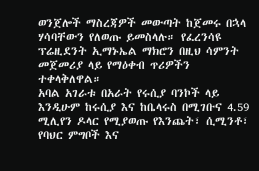ወንጀሎች ማስረጃዎች መውጣት ከጀመሩ በኋላ ሃሳባቸውን የለወጡ ይመስላሉ። የፈረንሳዩ ፕሬዚደንት ኢማኑኤል ማክሮን በዚህ ሳምንት መጀመሪያ ላይ የማዕቀብ ጥሪዎችን ተቀላቅለዋል።
አባል አገራቱ በአራት የሩሲያ ባንኮች ላይ እንዲሁም ከሩሲያ እና ከቤላሩስ በሚገቡና 4.59 ሚሊየን ዶላር የሚያወጡ የእንጨት፣ ሲሚንቶ፣ የባህር ምግቦች እና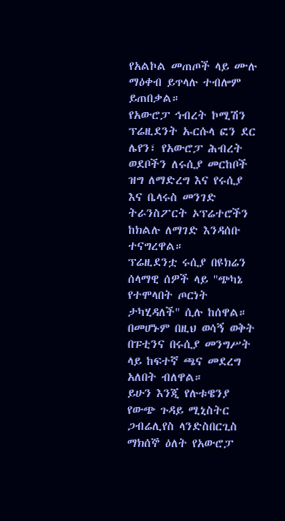የአልኮል መጠጦች ላይ ሙሉ ማዕቀብ ይጥላሉ ተብሎም ይጠበቃል።
የአውሮፓ ኅብረት ኮሚሽን ፕሬዚደንት ኡርሱላ ፎን ደር ሌየን፣ የአውሮፓ ሕብረት ወደቦችን ለሩሲያ መርከቦች ዝግ ለማድረግ እና የሩሲያ እና ቤላሩስ መንገድ ትራንስፖርት ኦፕሬተሮችን ከክልሉ ለማገድ እንዳሰቡ ተናግረዋል።
ፕሬዚደንቷ ሩሲያ በዩክሬን ሰላማዊ ሰዎች ላይ "ጭካኔ የተሞላበት ጦርነት ታካሂዳለች" ሲሉ ከሰዋል።
በመሆኑም በዚህ ወሳኝ ወቅት በፑቲንና በሩሲያ መንግሥት ላይ ከፍተኛ ጫና መደረግ አለበት ብለዋል።
ይሁን እንጂ የሉቱዌንያ የውጭ ጉዳይ ሚኒስትር ጋብሬሊየስ ላንድስበርጊስ ማክሰኞ ዕለት የአውሮፓ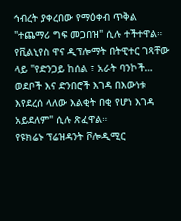ኅብረት ያቀረበው የማዕቀብ ጥቅል "ተጨማሪ ግፍ መጋበዝ" ሲሉ ተችተዋል።
የቪልኒየስ ዋና ዲፕሎማት በትዊተር ገጻቸው ላይ "የድንጋይ ከሰል ፣ አራት ባንኮች… ወደቦች እና ድንበሮች እገዳ በእውነቱ እየደረሰ ላለው እልቂት በቂ የሆነ እገዳ አይደለም" ሲሉ ጽፈዋል።
የዩክሬኑ ፕሬዝዳንት ቮሎዲሚር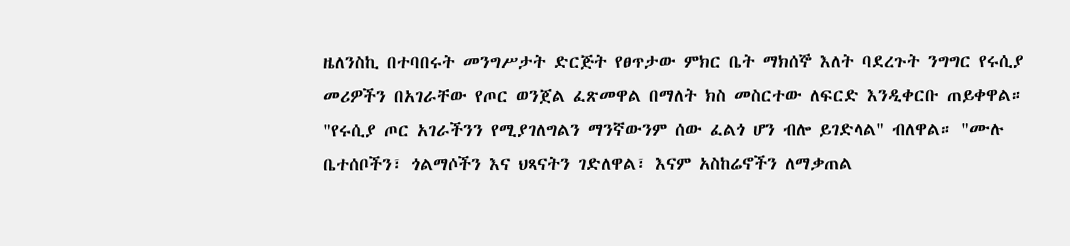ዜለንስኪ በተባበሩት መንግሥታት ድርጅት የፀጥታው ምክር ቤት ማክሰኞ እለት ባደረጉት ንግግር የሩሲያ መሪዎችን በአገራቸው የጦር ወንጀል ፈጽመዋል በማለት ክስ መስርተው ለፍርድ እንዲቀርቡ ጠይቀዋል።
"የሩሲያ ጦር አገራችንን የሚያገለግልን ማንኛውንም ሰው ፈልጎ ሆን ብሎ ይገድላል" ብለዋል። "ሙሉ ቤተሰቦችን፣ ጎልማሶችን እና ህጻናትን ገድለዋል፣ እናም አስከሬኖችን ለማቃጠል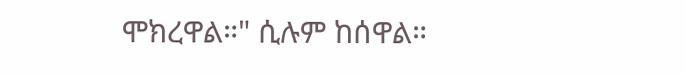ሞክረዋል።" ሲሉም ከሰዋል።